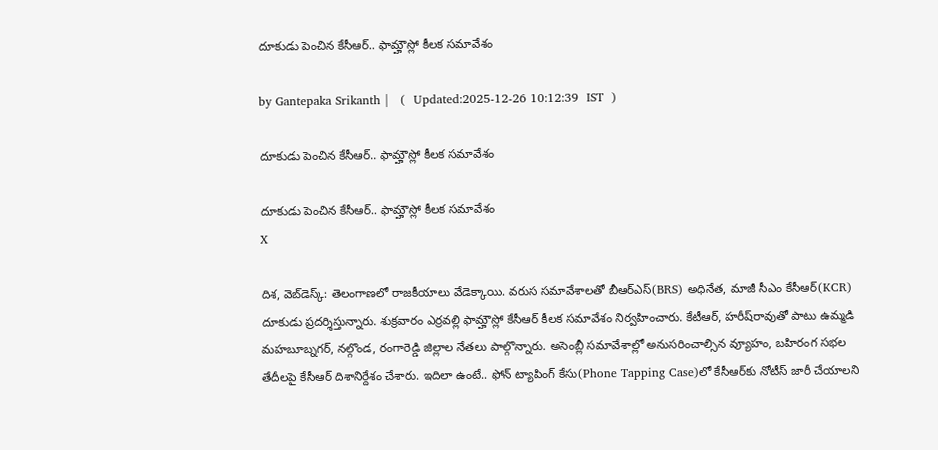దూకుడు పెంచిన కేసీఆర్.. ఫామ్హౌస్లో కీలక సమావేశం

by Gantepaka Srikanth |   (  Updated:2025-12-26 10:12:39  IST  )

దూకుడు పెంచిన కేసీఆర్.. ఫామ్హౌస్లో కీలక సమావేశం

దూకుడు పెంచిన కేసీఆర్.. ఫామ్హౌస్లో కీలక సమావేశం
X

దిశ, వెబ్‌డెస్క్: తెలంగాణలో రాజకీయాలు వేడెక్కాయి. వరుస సమావేశాలతో బీఆర్ఎస్(BRS) అధినేత, మాజీ సీఎం కేసీఆర్(KCR) దూకుడు ప్రదర్శిస్తున్నారు. శుక్రవారం ఎర్రవల్లి ఫామ్హౌస్లో కేసీఆర్ కీలక సమావేశం నిర్వహించారు. కేటీఆర్, హరీష్‌రావుతో పాటు ఉమ్మడి మహబూబ్నగర్, నల్గొండ, రంగారెడ్డి జిల్లాల నేతలు పాల్గొన్నారు. అసెంబ్లీ సమావేశాల్లో అనుసరించాల్సిన వ్యూహం, బహిరంగ సభల తేదీలపై కేసీఆర్ దిశానిర్దేశం చేశారు. ఇదిలా ఉంటే.. ఫోన్‌ ట్యాపింగ్‌ కేసు(Phone Tapping Case)లో కేసీఆర్‌కు నోటీస్‌ జారీ చేయాలని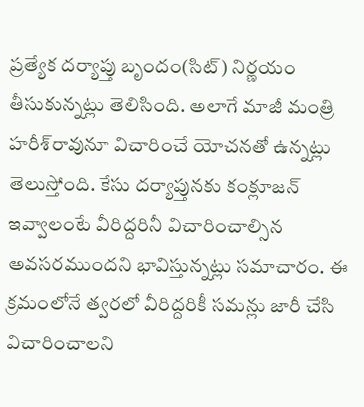ప్రత్యేక దర్యాప్తు బృందం(సిట్‌) నిర్ణయం తీసుకున్నట్లు తెలిసింది. అలాగే మాజీ మంత్రి హరీశ్‌రావునూ విచారించే యోచనతో ఉన్నట్లు తెలుస్తోంది. కేసు దర్యాప్తునకు కంక్లూజన్‌ ఇవ్వాలంటే వీరిద్దరినీ విచారించాల్సిన అవసరముందని భావిస్తున్నట్లు సమాచారం. ఈ క్రమంలోనే త్వరలో వీరిద్దరికీ సమన్లు జారీ చేసి విచారించాలని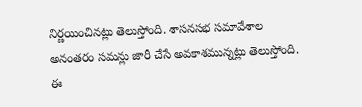నిర్ణయించినట్లు తెలుస్తోంది. శాసనసభ సమావేశాల అనంతరం సమన్లు జారీ చేసే అవకాశమున్నట్లు తెలుస్తోంది. ఈ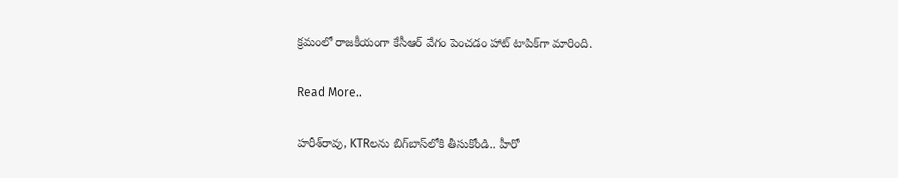క్రమంలో రాజకీయంగా కేసీఆర్ వేగం పెంచడం హాట్ టాపిక్‌గా మారింది.

Read More..

హరీశ్‌రావు, KTRలను బిగ్‌బాస్‌లోకి తీసుకోండి.. హీరో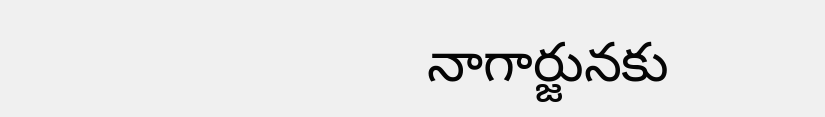నాగార్జు‌నకు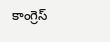కాంగ్రెస్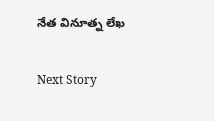నేత వినూత్న లేఖ

Next Story